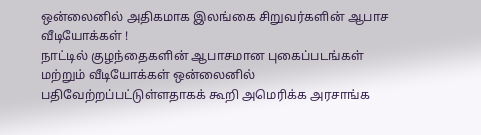ஒன்லைனில் அதிகமாக இலங்கை சிறுவர்களின் ஆபாச வீடியோக்கள் !
நாட்டில் குழந்தைகளின் ஆபாசமான புகைப்படங்கள் மற்றும் வீடியோக்கள் ஒன்லைனில் பதிவேற்றப்பட்டுள்ளதாகக் கூறி அமெரிக்க அரசாங்க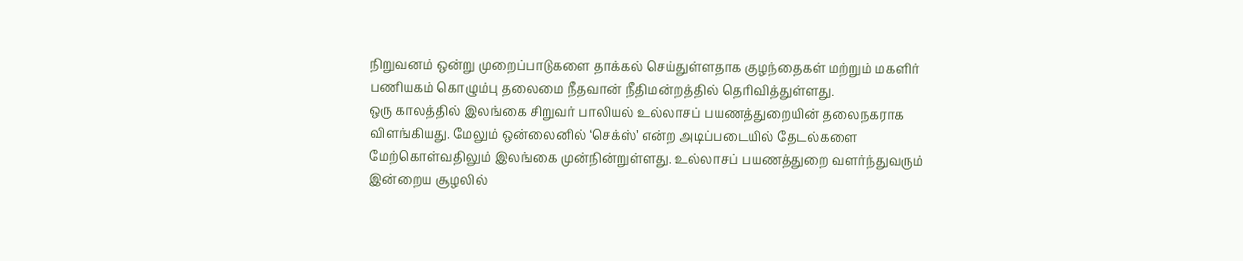நிறுவனம் ஒன்று முறைப்பாடுகளை தாக்கல் செய்துள்ளதாக குழந்தைகள் மற்றும் மகளிர் பணியகம் கொழும்பு தலைமை நீதவான் நீதிமன்றத்தில் தெரிவித்துள்ளது.
ஒரு காலத்தில் இலங்கை சிறுவர் பாலியல் உல்லாசப் பயணத்துறையின் தலைநகராக விளங்கியது. மேலும் ஒன்லைனில் ‘செக்ஸ்’ என்ற அடிப்படையில் தேடல்களை மேற்கொள்வதிலும் இலங்கை முன்நின்றுள்ளது. உல்லாசப் பயணத்துறை வளர்ந்துவரும் இன்றைய சூழலில்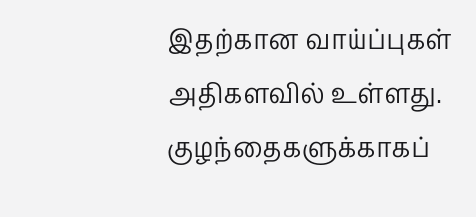இதற்கான வாய்ப்புகள் அதிகளவில் உள்ளது.
குழந்தைகளுக்காகப்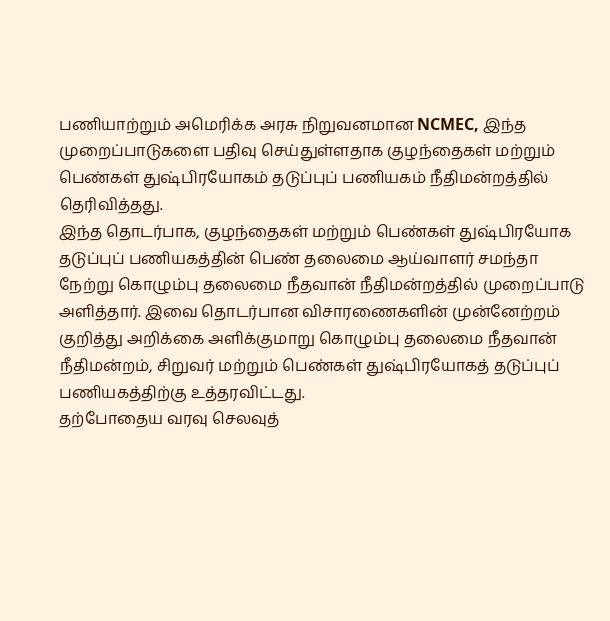பணியாற்றும் அமெரிக்க அரசு நிறுவனமான NCMEC, இந்த முறைப்பாடுகளை பதிவு செய்துள்ளதாக குழந்தைகள் மற்றும் பெண்கள் துஷ்பிரயோகம் தடுப்புப் பணியகம் நீதிமன்றத்தில் தெரிவித்தது.
இந்த தொடர்பாக, குழந்தைகள் மற்றும் பெண்கள் துஷ்பிரயோக தடுப்புப் பணியகத்தின் பெண் தலைமை ஆய்வாளர் சமந்தா நேற்று கொழும்பு தலைமை நீதவான் நீதிமன்றத்தில் முறைப்பாடு அளித்தார். இவை தொடர்பான விசாரணைகளின் முன்னேற்றம் குறித்து அறிக்கை அளிக்குமாறு கொழும்பு தலைமை நீதவான் நீதிமன்றம், சிறுவர் மற்றும் பெண்கள் துஷ்பிரயோகத் தடுப்புப் பணியகத்திற்கு உத்தரவிட்டது.
தற்போதைய வரவு செலவுத்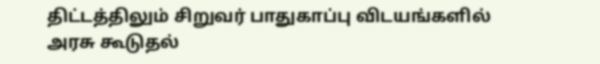திட்டத்திலும் சிறுவர் பாதுகாப்பு விடயங்களில் அரசு கூடுதல்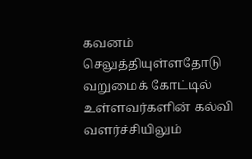கவனம் செலுத்தியுள்ளதோடு வறுமைக் கோட்டில் உள்ளவர்களின் கல்வி வளர்ச்சியிலும்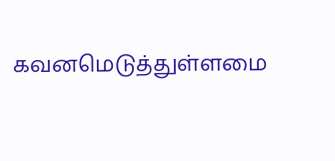கவனமெடுத்துள்ளமை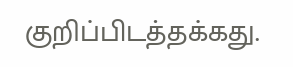குறிப்பிடத்தக்கது.